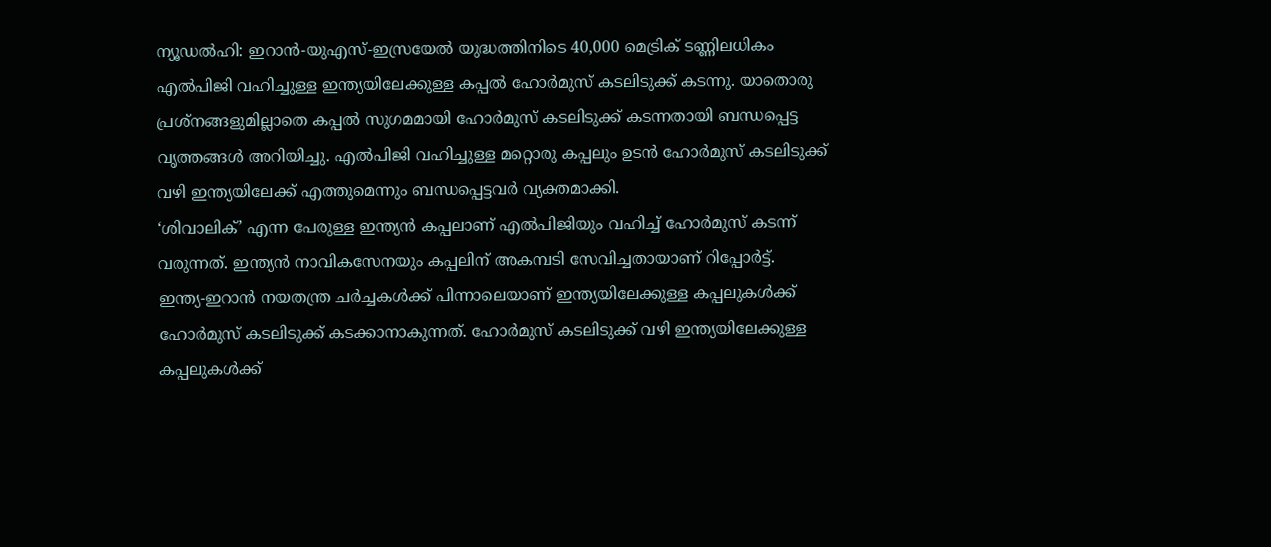ന്യൂഡൽഹി: ഇറാൻ-യുഎസ്-ഇസ്രയേൽ യുദ്ധത്തിനിടെ 40,000 മെട്രിക് ടണ്ണിലധികം എൽപിജി വഹിച്ചുള്ള ഇന്ത്യയിലേക്കുള്ള കപ്പൽ ഹോർമുസ് കടലിടുക്ക് കടന്നു. യാതൊരു പ്രശ്നങ്ങളുമില്ലാതെ കപ്പൽ സുഗമമായി ഹോർമുസ് കടലിടുക്ക് കടന്നതായി ബന്ധപ്പെട്ട വൃത്തങ്ങൾ അറിയിച്ചു. എൽപിജി വഹിച്ചുള്ള മറ്റൊരു കപ്പലും ഉടൻ ഹോർമുസ് കടലിടുക്ക് വഴി ഇന്ത്യയിലേക്ക് എത്തുമെന്നും ബന്ധപ്പെട്ടവർ വ്യക്തമാക്കി.
‘ശിവാലിക്’ എന്ന പേരുള്ള ഇന്ത്യൻ കപ്പലാണ് എൽപിജിയും വഹിച്ച് ഹോർമുസ് കടന്ന് വരുന്നത്. ഇന്ത്യൻ നാവികസേനയും കപ്പലിന് അകമ്പടി സേവിച്ചതായാണ് റിപ്പോർട്ട്.
ഇന്ത്യ-ഇറാൻ നയതന്ത്ര ചർച്ചകൾക്ക് പിന്നാലെയാണ് ഇന്ത്യയിലേക്കുള്ള കപ്പലുകൾക്ക് ഹോർമുസ് കടലിടുക്ക് കടക്കാനാകുന്നത്. ഹോർമുസ് കടലിടുക്ക് വഴി ഇന്ത്യയിലേക്കുള്ള കപ്പലുകൾക്ക്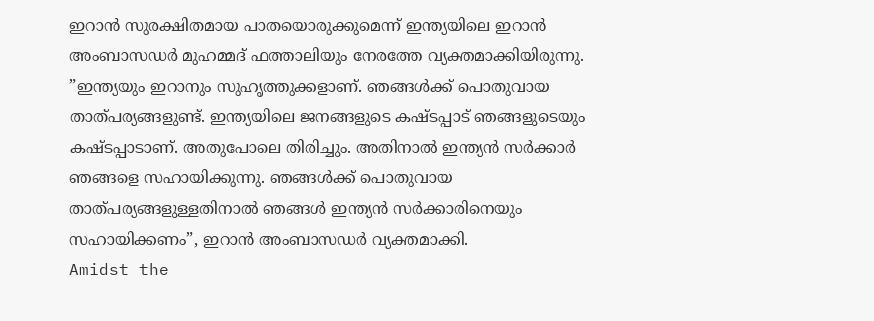ഇറാൻ സുരക്ഷിതമായ പാതയൊരുക്കുമെന്ന് ഇന്ത്യയിലെ ഇറാൻ അംബാസഡർ മുഹമ്മദ് ഫത്താലിയും നേരത്തേ വ്യക്തമാക്കിയിരുന്നു.
”ഇന്ത്യയും ഇറാനും സുഹൃത്തുക്കളാണ്. ഞങ്ങൾക്ക് പൊതുവായ താത്പര്യങ്ങളുണ്ട്. ഇന്ത്യയിലെ ജനങ്ങളുടെ കഷ്ടപ്പാട് ഞങ്ങളുടെയും കഷ്ടപ്പാടാണ്. അതുപോലെ തിരിച്ചും. അതിനാൽ ഇന്ത്യൻ സർക്കാർ ഞങ്ങളെ സഹായിക്കുന്നു. ഞങ്ങൾക്ക് പൊതുവായ താത്പര്യങ്ങളുള്ളതിനാൽ ഞങ്ങൾ ഇന്ത്യൻ സർക്കാരിനെയും സഹായിക്കണം”, ഇറാൻ അംബാസഡർ വ്യക്തമാക്കി.
Amidst the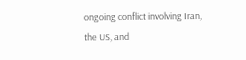ongoing conflict involving Iran, the US, and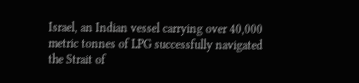Israel, an Indian vessel carrying over 40,000 metric tonnes of LPG successfully navigated the Strait of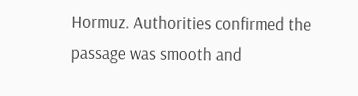Hormuz. Authorities confirmed the passage was smooth and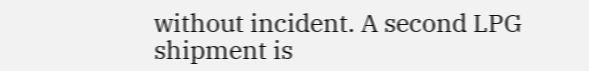without incident. A second LPG shipment is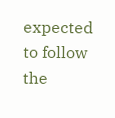expected to follow the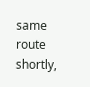same route shortly,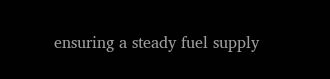ensuring a steady fuel supply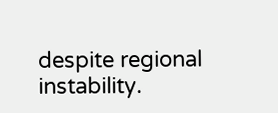despite regional instability.